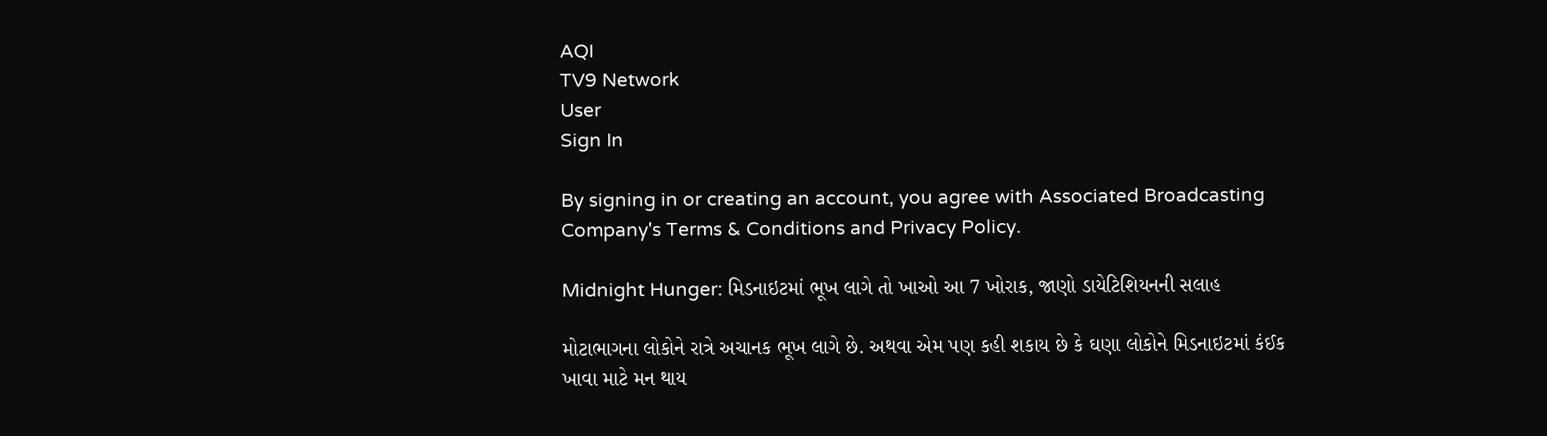AQI
TV9 Network
User
Sign In

By signing in or creating an account, you agree with Associated Broadcasting Company's Terms & Conditions and Privacy Policy.

Midnight Hunger: મિડનાઇટમાં ભૂખ લાગે તો ખાઓ આ 7 ખોરાક, જાણો ડાયેટિશિયનની સલાહ

મોટાભાગના લોકોને રાત્રે અચાનક ભૂખ લાગે છે. અથવા એમ પણ કહી શકાય છે કે ઘણા લોકોને મિડનાઇટમાં કંઈક ખાવા માટે મન થાય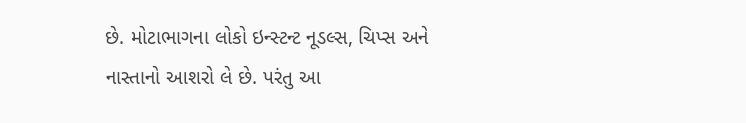છે. મોટાભાગના લોકો ઇન્સ્ટન્ટ નૂડલ્સ, ચિપ્સ અને નાસ્તાનો આશરો લે છે. પરંતુ આ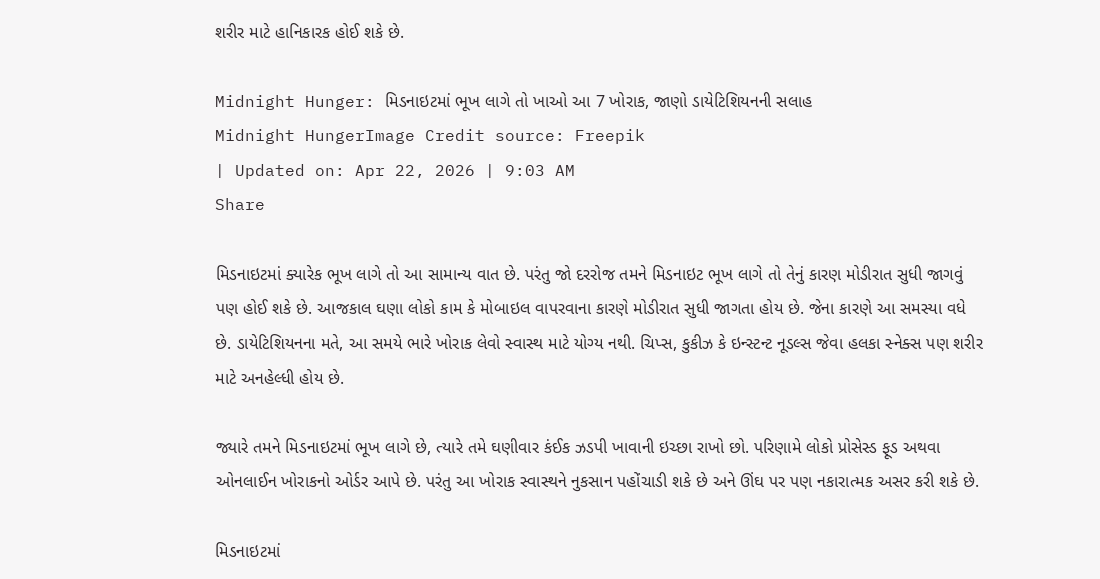શરીર માટે હાનિકારક હોઈ શકે છે.

Midnight Hunger: મિડનાઇટમાં ભૂખ લાગે તો ખાઓ આ 7 ખોરાક, જાણો ડાયેટિશિયનની સલાહ
Midnight HungerImage Credit source: Freepik
| Updated on: Apr 22, 2026 | 9:03 AM
Share

મિડનાઇટમાં ક્યારેક ભૂખ લાગે તો આ સામાન્ય વાત છે. પરંતુ જો દરરોજ તમને મિડનાઇટ ભૂખ લાગે તો તેનું કારણ મોડીરાત સુધી જાગવું પણ હોઈ શકે છે. આજકાલ ઘણા લોકો કામ કે મોબાઇલ વાપરવાના કારણે મોડીરાત સુધી જાગતા હોય છે. જેના કારણે આ સમસ્યા વધે છે. ડાયેટિશિયનના મતે, આ સમયે ભારે ખોરાક લેવો સ્વાસ્થ માટે યોગ્ય નથી. ચિપ્સ, કુકીઝ કે ઇન્સ્ટન્ટ નૂડલ્સ જેવા હલકા સ્નેક્સ પણ શરીર માટે અનહેલ્ધી હોય છે.

જ્યારે તમને મિડનાઇટમાં ભૂખ લાગે છે, ત્યારે તમે ઘણીવાર કંઈક ઝડપી ખાવાની ઇચ્છા રાખો છો. પરિણામે લોકો પ્રોસેસ્ડ ફૂડ અથવા ઓનલાઈન ખોરાકનો ઓર્ડર આપે છે. પરંતુ આ ખોરાક સ્વાસ્થને નુકસાન પહોંચાડી શકે છે અને ઊંઘ પર પણ નકારાત્મક અસર કરી શકે છે.

મિડનાઇટમાં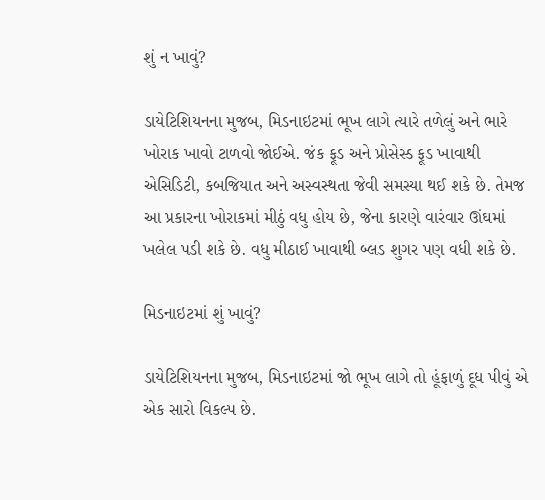શું ન ખાવું?

ડાયેટિશિયનના મુજબ, મિડનાઇટમાં ભૂખ લાગે ત્યારે તળેલું અને ભારે ખોરાક ખાવો ટાળવો જોઈએ. જંક ફૂડ અને પ્રોસેસ્ડ ફૂડ ખાવાથી એસિડિટી, કબજિયાત અને અસ્વસ્થતા જેવી સમસ્યા થઈ શકે છે. તેમજ આ પ્રકારના ખોરાકમાં મીઠું વધુ હોય છે, જેના કારણે વારંવાર ઊંઘમાં ખલેલ પડી શકે છે. વધુ મીઠાઈ ખાવાથી બ્લડ શુગર પણ વધી શકે છે.

મિડનાઇટમાં શું ખાવું?

ડાયેટિશિયનના મુજબ, મિડનાઇટમાં જો ભૂખ લાગે તો હૂંફાળું દૂધ પીવું એ એક સારો વિકલ્પ છે.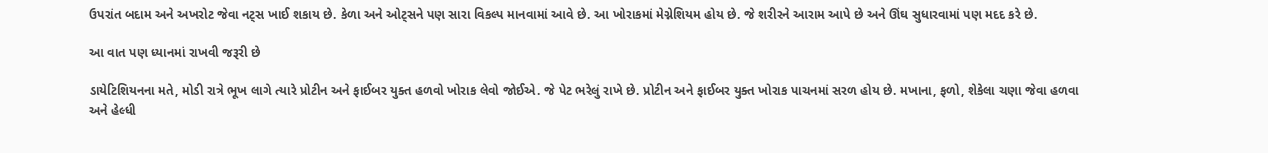ઉપરાંત બદામ અને અખરોટ જેવા નટ્સ ખાઈ શકાય છે. કેળા અને ઓટ્સને પણ સારા વિકલ્પ માનવામાં આવે છે. આ ખોરાકમાં મેગ્નેશિયમ હોય છે. જે શરીરને આરામ આપે છે અને ઊંઘ સુધારવામાં પણ મદદ કરે છે.

આ વાત પણ ધ્યાનમાં રાખવી જરૂરી છે

ડાયેટિશિયનના મતે, મોડી રાત્રે ભૂખ લાગે ત્યારે પ્રોટીન અને ફાઈબર યુક્ત હળવો ખોરાક લેવો જોઈએ. જે પેટ ભરેલું રાખે છે. પ્રોટીન અને ફાઈબર યુક્ત ખોરાક પાચનમાં સરળ હોય છે. મખાના, ફળો, શેકેલા ચણા જેવા હળવા અને હેલ્ધી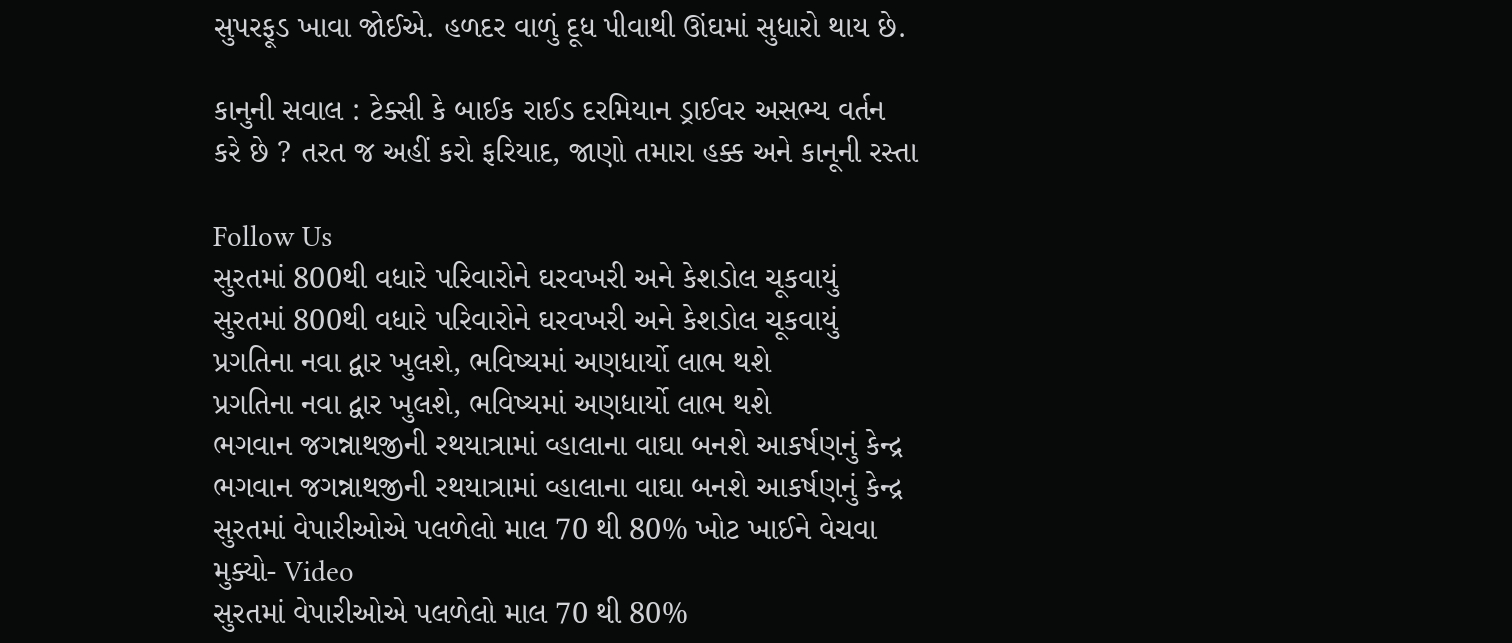સુપરફૂડ ખાવા જોઈએ. હળદર વાળું દૂધ પીવાથી ઊંઘમાં સુધારો થાય છે.

કાનુની સવાલ : ટેક્સી કે બાઈક રાઈડ દરમિયાન ડ્રાઈવર અસભ્ય વર્તન કરે છે ? તરત જ અહીં કરો ફરિયાદ, જાણો તમારા હક્ક અને કાનૂની રસ્તા

Follow Us
સુરતમાં 800થી વધારે પરિવારોને ઘરવખરી અને કેશડોલ ચૂકવાયું
સુરતમાં 800થી વધારે પરિવારોને ઘરવખરી અને કેશડોલ ચૂકવાયું
પ્રગતિના નવા દ્વાર ખુલશે, ભવિષ્યમાં અણધાર્યો લાભ થશે
પ્રગતિના નવા દ્વાર ખુલશે, ભવિષ્યમાં અણધાર્યો લાભ થશે
ભગવાન જગન્નાથજીની રથયાત્રામાં વ્હાલાના વાઘા બનશે આકર્ષણનું કેન્દ્ર
ભગવાન જગન્નાથજીની રથયાત્રામાં વ્હાલાના વાઘા બનશે આકર્ષણનું કેન્દ્ર
સુરતમાં વેપારીઓએ પલળેલો માલ 70 થી 80% ખોટ ખાઈને વેચવા મુક્યો- Video
સુરતમાં વેપારીઓએ પલળેલો માલ 70 થી 80%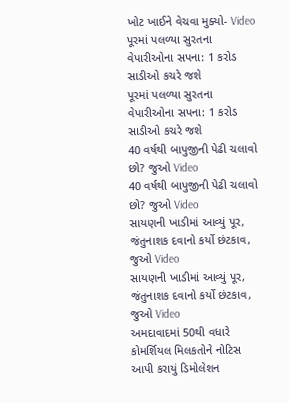ખોટ ખાઈને વેચવા મુક્યો- Video
પૂરમાં પલળ્યા સુરતના વેપારીઓના સપના: 1 કરોડ સાડીઓ કચરે જશે
પૂરમાં પલળ્યા સુરતના વેપારીઓના સપના: 1 કરોડ સાડીઓ કચરે જશે
40 વર્ષથી બાપુજીની પેઢી ચલાવો છો? જુઓ Video
40 વર્ષથી બાપુજીની પેઢી ચલાવો છો? જુઓ Video
સાયણની ખાડીમાં આવ્યું પૂર, જંતુનાશક દવાનો કર્યો છંટકાવ, જુઓ Video
સાયણની ખાડીમાં આવ્યું પૂર, જંતુનાશક દવાનો કર્યો છંટકાવ, જુઓ Video
અમદાવાદમાં 50થી વધારે કોમર્શિયલ મિલકતોને નોટિસ આપી કરાયું ડિમોલેશન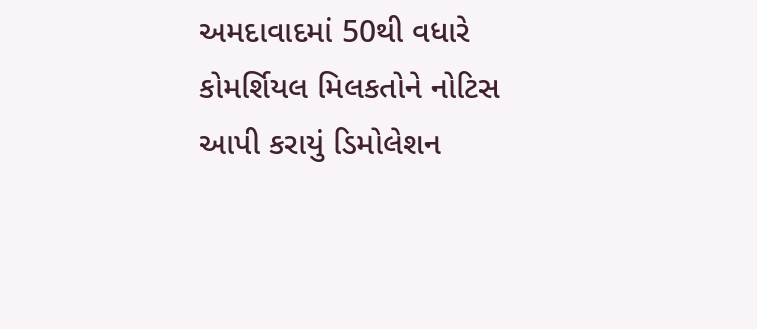અમદાવાદમાં 50થી વધારે કોમર્શિયલ મિલકતોને નોટિસ આપી કરાયું ડિમોલેશન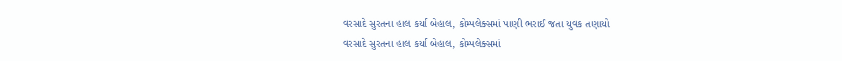વરસાદે સુરતના હાલ કર્યા બેહાલ, કોમ્પલેક્સમાં પાણી ભરાઈ જતા યુવક તણાયો
વરસાદે સુરતના હાલ કર્યા બેહાલ, કોમ્પલેક્સમાં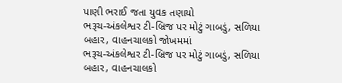પાણી ભરાઈ જતા યુવક તણાયો
ભરૂચ-અંકલેશ્વર ટી-બ્રિજ પર મોટું ગાબડું, સળિયા બહાર, વાહનચાલકો જોખમમાં
ભરૂચ-અંકલેશ્વર ટી-બ્રિજ પર મોટું ગાબડું, સળિયા બહાર, વાહનચાલકો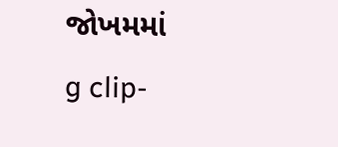જોખમમાં
g clip-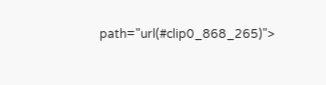path="url(#clip0_868_265)">